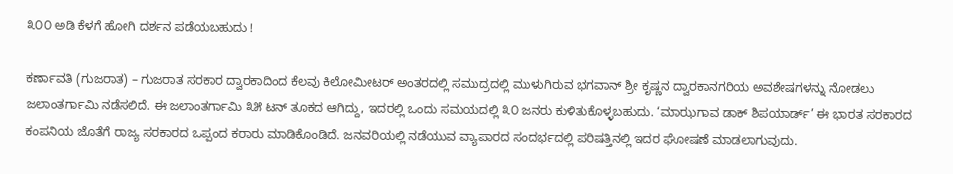೩೦೦ ಅಡಿ ಕೆಳಗೆ ಹೋಗಿ ದರ್ಶನ ಪಡೆಯಬಹುದು !

ಕರ್ಣಾವತಿ (ಗುಜರಾತ) – ಗುಜರಾತ ಸರಕಾರ ದ್ವಾರಕಾದಿಂದ ಕೆಲವು ಕಿಲೋಮೀಟರ್ ಅಂತರದಲ್ಲಿ ಸಮುದ್ರದಲ್ಲಿ ಮುಳುಗಿರುವ ಭಗವಾನ್ ಶ್ರೀ ಕೃಷ್ಣನ ದ್ವಾರಕಾನಗರಿಯ ಅವಶೇಷಗಳನ್ನು ನೋಡಲು ಜಲಾಂತರ್ಗಾಮಿ ನಡೆಸಲಿದೆ. ಈ ಜಲಾಂತರ್ಗಾಮಿ ೩೫ ಟನ್ ತೂಕದ ಆಗಿದ್ದು, ಇದರಲ್ಲಿ ಒಂದು ಸಮಯದಲ್ಲಿ ೩೦ ಜನರು ಕುಳಿತುಕೊಳ್ಳಬಹುದು. ‘ಮಾಝಗಾವ ಡಾಕ್ ಶಿಪಯಾರ್ಡ್’ ಈ ಭಾರತ ಸರಕಾರದ ಕಂಪನಿಯ ಜೊತೆಗೆ ರಾಜ್ಯ ಸರಕಾರದ ಒಪ್ಪಂದ ಕರಾರು ಮಾಡಿಕೊಂಡಿದೆ. ಜನವರಿಯಲ್ಲಿ ನಡೆಯುವ ವ್ಯಾಪಾರದ ಸಂದರ್ಭದಲ್ಲಿ ಪರಿಷತ್ತಿನಲ್ಲಿ ಇದರ ಘೋಷಣೆ ಮಾಡಲಾಗುವುದು.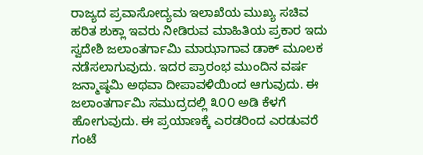ರಾಜ್ಯದ ಪ್ರವಾಸೋದ್ಯಮ ಇಲಾಖೆಯ ಮುಖ್ಯ ಸಚಿವ ಹರಿತ ಶುಕ್ಲಾ ಇವರು ನೀಡಿರುವ ಮಾಹಿತಿಯ ಪ್ರಕಾರ ಇದು ಸ್ವದೇಶಿ ಜಲಾಂತರ್ಗಾಮಿ ಮಾಝಾಗಾವ ಡಾಕ್ ಮೂಲಕ ನಡೆಸಲಾಗುವುದು. ಇದರ ಪ್ರಾರಂಭ ಮುಂದಿನ ವರ್ಷ ಜನ್ಮಾಷ್ಠಮಿ ಅಥವಾ ದೀಪಾವಳಿಯಿಂದ ಆಗುವುದು. ಈ ಜಲಾಂತರ್ಗಾಮಿ ಸಮುದ್ರದಲ್ಲಿ ೩೦೦ ಅಡಿ ಕೆಳಗೆ ಹೋಗುವುದು. ಈ ಪ್ರಯಾಣಕ್ಕೆ ಎರಡರಿಂದ ಎರಡುವರೆ ಗಂಟೆ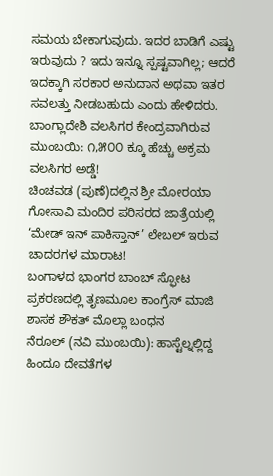ಸಮಯ ಬೇಕಾಗುವುದು. ಇದರ ಬಾಡಿಗೆ ಎಷ್ಟು ಇರುವುದು ? ಇದು ಇನ್ನೂ ಸ್ಪಷ್ಟವಾಗಿಲ್ಲ; ಆದರೆ ಇದಕ್ಕಾಗಿ ಸರಕಾರ ಅನುದಾನ ಅಥವಾ ಇತರ ಸವಲತ್ತು ನೀಡಬಹುದು ಎಂದು ಹೇಳಿದರು.
ಬಾಂಗ್ಲಾದೇಶಿ ವಲಸಿಗರ ಕೇಂದ್ರವಾಗಿರುವ ಮುಂಬಯಿ: ೧,೫೦೦ ಕ್ಕೂ ಹೆಚ್ಚು ಅಕ್ರಮ ವಲಸಿಗರ ಅಡ್ಡೆ!
ಚಿಂಚವಡ (ಪುಣೆ)ದಲ್ಲಿನ ಶ್ರೀ ಮೋರಯಾ ಗೋಸಾವಿ ಮಂದಿರ ಪರಿಸರದ ಜಾತ್ರೆಯಲ್ಲಿ ‘ಮೇಡ್ ಇನ್ ಪಾಕಿಸ್ತಾನ್’ ಲೇಬಲ್ ಇರುವ ಚಾದರಗಳ ಮಾರಾಟ!
ಬಂಗಾಳದ ಭಾಂಗರ ಬಾಂಬ್ ಸ್ಫೋಟ ಪ್ರಕರಣದಲ್ಲಿ ತೃಣಮೂಲ ಕಾಂಗ್ರೆಸ್ ಮಾಜಿ ಶಾಸಕ ಶೌಕತ್ ಮೊಲ್ಲಾ ಬಂಧನ
ನೆರೂಲ್ (ನವಿ ಮುಂಬಯಿ): ಹಾಸ್ಟೆಲ್ನಲ್ಲಿದ್ದ ಹಿಂದೂ ದೇವತೆಗಳ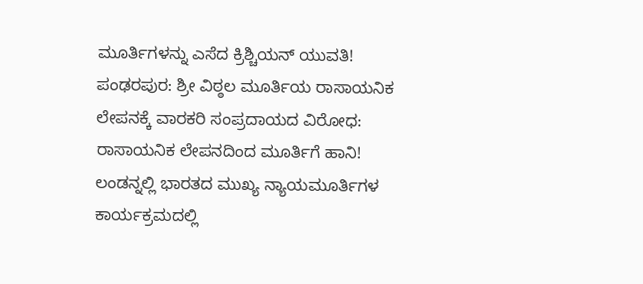ಮೂರ್ತಿಗಳನ್ನು ಎಸೆದ ಕ್ರಿಶ್ಚಿಯನ್ ಯುವತಿ!
ಪಂಢರಪುರ: ಶ್ರೀ ವಿಠ್ಠಲ ಮೂರ್ತಿಯ ರಾಸಾಯನಿಕ ಲೇಪನಕ್ಕೆ ವಾರಕರಿ ಸಂಪ್ರದಾಯದ ವಿರೋಧ: ರಾಸಾಯನಿಕ ಲೇಪನದಿಂದ ಮೂರ್ತಿಗೆ ಹಾನಿ!
ಲಂಡನ್ನಲ್ಲಿ ಭಾರತದ ಮುಖ್ಯ ನ್ಯಾಯಮೂರ್ತಿಗಳ ಕಾರ್ಯಕ್ರಮದಲ್ಲಿ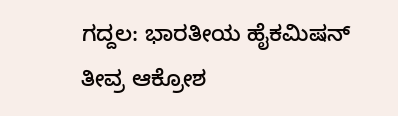ಗದ್ದಲ: ಭಾರತೀಯ ಹೈಕಮಿಷನ್ ತೀವ್ರ ಆಕ್ರೋಶ